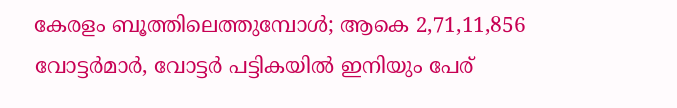കേരളം ബൂത്തിലെത്തുമ്പോൾ; ആകെ 2,71,11,856 വോട്ടർമാർ, വോട്ടർ പട്ടികയിൽ ഇനിയും പേര്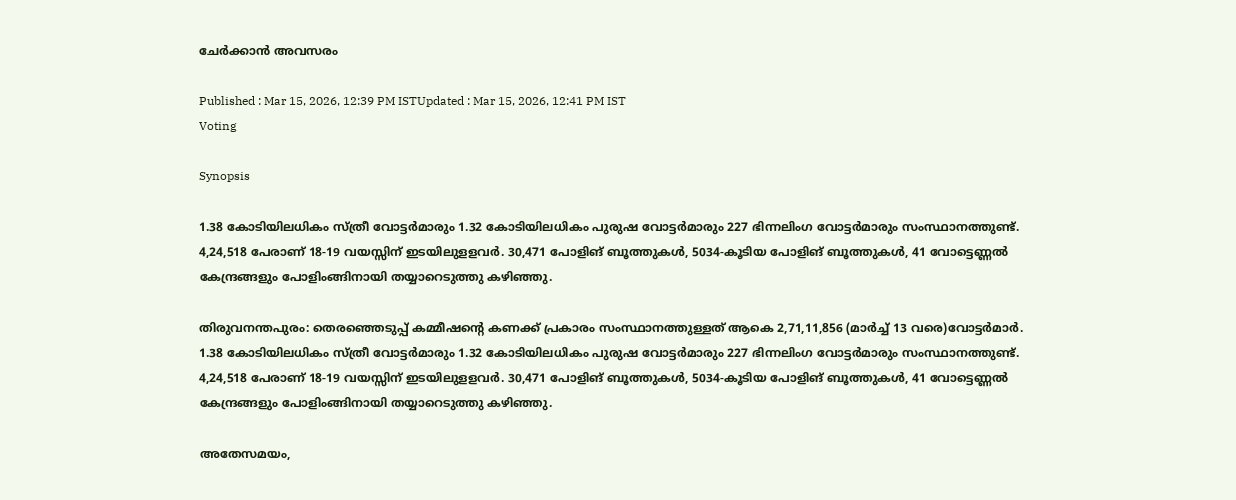ചേർക്കാൻ അവസരം

Published : Mar 15, 2026, 12:39 PM ISTUpdated : Mar 15, 2026, 12:41 PM IST
Voting

Synopsis

1.38 കോടിയിലധികം സ്ത്രീ വോട്ടർമാരും 1.32 കോടിയിലധികം പുരുഷ വോട്ടർമാരും 227 ഭിന്നലിംഗ വോട്ടർമാരും സംസ്ഥാനത്തുണ്ട്. 4,24,518 പേരാണ് 18-19 വയസ്സിന് ഇടയിലുളളവർ. 30,471 പോളിങ് ബൂത്തുകൾ, 5034-കൂടിയ പോളിങ് ബൂത്തുകൾ, 41 വോട്ടെണ്ണൽ കേന്ദ്രങ്ങളും പോളിംങ്ങിനായി തയ്യാറെടുത്തു കഴിഞ്ഞു.

തിരുവനന്തപുരം: തെരഞ്ഞെടുപ്പ് കമ്മീഷൻ്റെ കണക്ക് പ്രകാരം സംസ്ഥാനത്തുള്ളത് ആകെ 2,71,11,856 (മാർച്ച് 13 വരെ)വോട്ടർമാർ. 1.38 കോടിയിലധികം സ്ത്രീ വോട്ടർമാരും 1.32 കോടിയിലധികം പുരുഷ വോട്ടർമാരും 227 ഭിന്നലിംഗ വോട്ടർമാരും സംസ്ഥാനത്തുണ്ട്. 4,24,518 പേരാണ് 18-19 വയസ്സിന് ഇടയിലുളളവർ. 30,471 പോളിങ് ബൂത്തുകൾ, 5034-കൂടിയ പോളിങ് ബൂത്തുകൾ, 41 വോട്ടെണ്ണൽ കേന്ദ്രങ്ങളും പോളിംങ്ങിനായി തയ്യാറെടുത്തു കഴിഞ്ഞു.

അതേസമയം,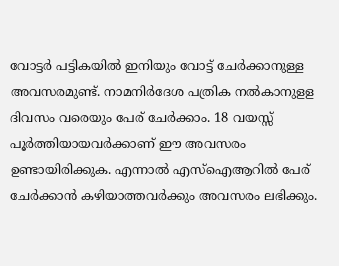വോട്ടർ പട്ടികയിൽ ഇനിയും വോട്ട് ചേർക്കാനുള്ള അവസരമുണ്ട്. നാമനിർദേശ പത്രിക നൽകാനുളള ദിവസം വരെയും പേര് ചേർക്കാം. 18 വയസ്സ് പൂർത്തിയായവർക്കാണ് ഈ അവസരം ഉണ്ടായിരിക്കുക. എന്നാൽ എസ്ഐആറിൽ പേര് ചേ‍ർക്കാൻ കഴിയാത്തവർക്കും അവസരം ലഭിക്കും.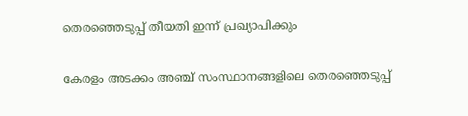തെരഞ്ഞെടുപ്പ് തീയതി ഇന്ന് പ്രഖ്യാപിക്കും

കേരളം അടക്കം അഞ്ച് സംസ്ഥാനങ്ങളിലെ തെരഞ്ഞെടുപ്പ്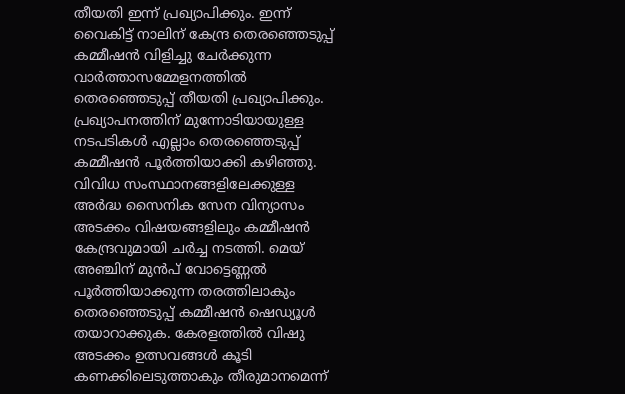തീയതി ഇന്ന് പ്രഖ്യാപിക്കും. ഇന്ന് വൈകിട്ട് നാലിന് കേന്ദ്ര തെരഞ്ഞെടുപ്പ് കമ്മീഷൻ വിളിച്ചു ചേർക്കുന്ന വാർത്താസമ്മേളനത്തിൽ തെരഞ്ഞെടുപ്പ് തീയതി പ്രഖ്യാപിക്കും. പ്രഖ്യാപനത്തിന് മുന്നോടിയായുള്ള നടപടികൾ എല്ലാം തെരഞ്ഞെടുപ്പ് കമ്മീഷൻ പൂർത്തിയാക്കി കഴിഞ്ഞു. വിവിധ സംസ്ഥാനങ്ങളിലേക്കുള്ള അർദ്ധ സൈനിക സേന വിന്യാസം അടക്കം വിഷയങ്ങളിലും കമ്മീഷൻ കേന്ദ്രവുമായി ചർച്ച നടത്തി. മെയ് അഞ്ചിന് മുൻപ് വോട്ടെണ്ണൽ പൂർത്തിയാക്കുന്ന തരത്തിലാകും തെരഞ്ഞെടുപ്പ് കമ്മീഷൻ ഷെഡ്യൂൾ തയാറാക്കുക. കേരളത്തിൽ വിഷു അടക്കം ഉത്സവങ്ങൾ കൂടി കണക്കിലെടുത്താകും തീരുമാനമെന്ന്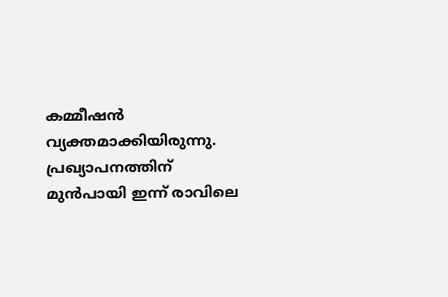കമ്മീഷൻ വ്യക്തമാക്കിയിരുന്നു. പ്രഖ്യാപനത്തിന് മുൻപായി ഇന്ന് രാവിലെ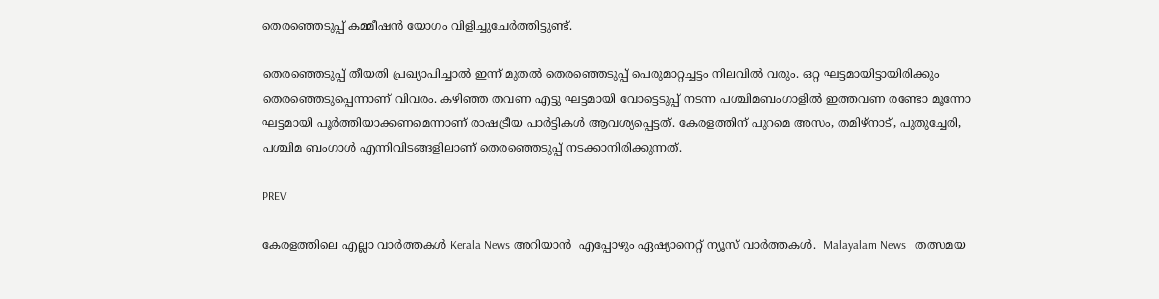തെരഞ്ഞെടുപ്പ് കമ്മീഷൻ യോഗം വിളിച്ചുചേർത്തിട്ടുണ്ട്.

തെരഞ്ഞെടുപ്പ് തീയതി പ്രഖ്യാപിച്ചാൽ ഇന്ന് മുതൽ തെരഞ്ഞെടുപ്പ് പെരുമാറ്റച്ചട്ടം നിലവിൽ വരും. ഒറ്റ ഘട്ടമായിട്ടായിരിക്കും തെരഞ്ഞെടുപ്പെന്നാണ് വിവരം. കഴിഞ്ഞ തവണ എട്ടു ഘട്ടമായി വോട്ടെടുപ്പ് നടന്ന പശ്ചിമബംഗാളിൽ ഇത്തവണ രണ്ടോ മൂന്നോ ഘട്ടമായി പൂർത്തിയാക്കണമെന്നാണ് രാഷട്രീയ പാർട്ടികൾ ആവശ്യപ്പെട്ടത്. കേരളത്തിന് പുറമെ അസം, തമിഴ്നാട്, പുതുച്ചേരി, പശ്ചിമ ബംഗാൾ എന്നിവിടങ്ങളിലാണ് തെരഞ്ഞെടുപ്പ് നടക്കാനിരിക്കുന്നത്.

PREV

കേരളത്തിലെ എല്ലാ വാർത്തകൾ Kerala News അറിയാൻ  എപ്പോഴും ഏഷ്യാനെറ്റ് ന്യൂസ് വാർത്തകൾ.  Malayalam News   തത്സമയ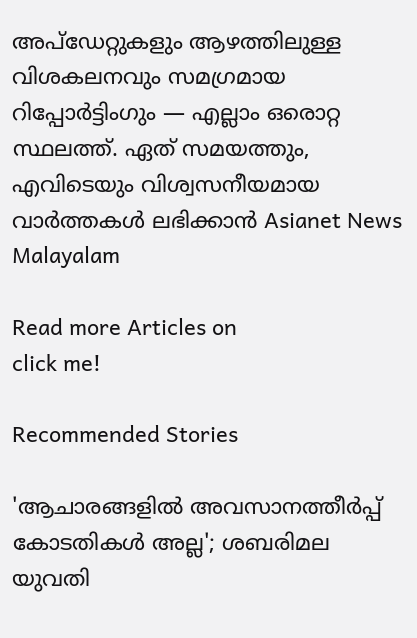അപ്‌ഡേറ്റുകളും ആഴത്തിലുള്ള വിശകലനവും സമഗ്രമായ റിപ്പോർട്ടിംഗും — എല്ലാം ഒരൊറ്റ സ്ഥലത്ത്. ഏത് സമയത്തും, എവിടെയും വിശ്വസനീയമായ വാർത്തകൾ ലഭിക്കാൻ Asianet News Malayalam

Read more Articles on
click me!

Recommended Stories

'ആചാരങ്ങളിൽ അവസാനത്തീര്‍പ്പ് കോടതികള്‍ അല്ല'; ശബരിമല യുവതി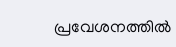പ്രവേശനത്തിൽ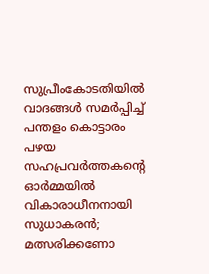സുപ്രീംകോടതിയിൽ വാദങ്ങള്‍ സമര്‍പ്പിച്ച് പന്തളം കൊട്ടാരം
പഴയ സഹപ്രവർത്തകന്റെ ഓർമ്മയിൽ വികാരാധീനനായി സുധാകരൻ; മത്സരിക്കണോ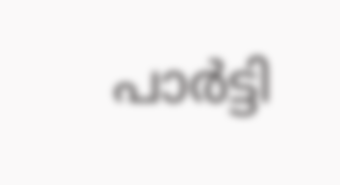പാര്‍ട്ടി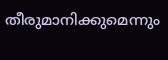തീരുമാനിക്കുമെന്നും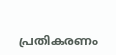പ്രതികരണം